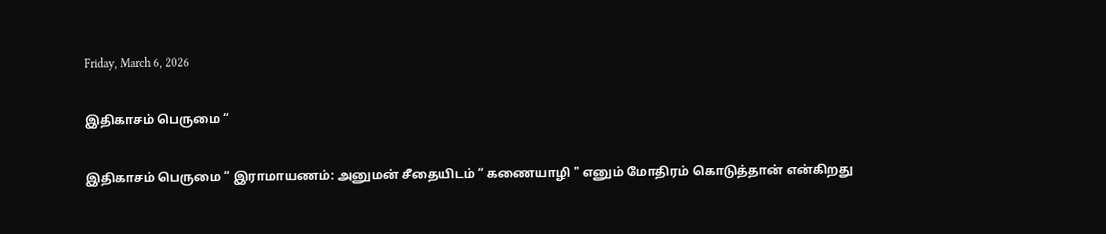Friday, March 6, 2026

இதிகாசம் பெருமை “

இதிகாசம் பெருமை “ இராமாயணம்: அனுமன் சீதையிடம் “ கணையாழி " எனும் மோதிரம் கொடுத்தான் என்கிறது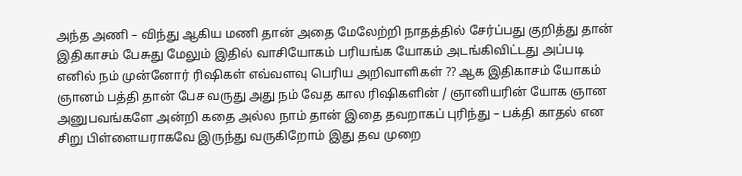அந்த அணி – விந்து ஆகிய மணி தான் அதை மேலேற்றி நாதத்தில் சேர்ப்பது குறித்து தான் இதிகாசம் பேசுது மேலும் இதில் வாசியோகம் பரியங்க யோகம் அடங்கிவிட்டது அப்படி எனில் நம் முன்னோர் ரிஷிகள் எவ்வளவு பெரிய அறிவாளிகள் ?? ஆக இதிகாசம் யோகம் ஞானம் பத்தி தான் பேச வருது அது நம் வேத கால ரிஷிகளின் / ஞானியரின் யோக ஞான அனுபவங்களே அன்றி கதை அல்ல நாம் தான் இதை தவறாகப் புரிந்து – பக்தி காதல் என சிறு பிள்ளையராகவே இருந்து வருகிறோம் இது தவ முறை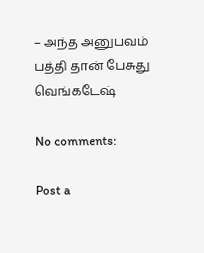– அந்த அனுபவம் பத்தி தான் பேசுது வெங்கடேஷ்

No comments:

Post a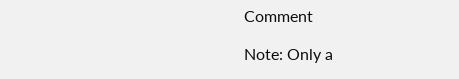Comment

Note: Only a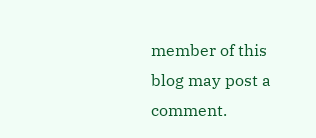member of this blog may post a comment.